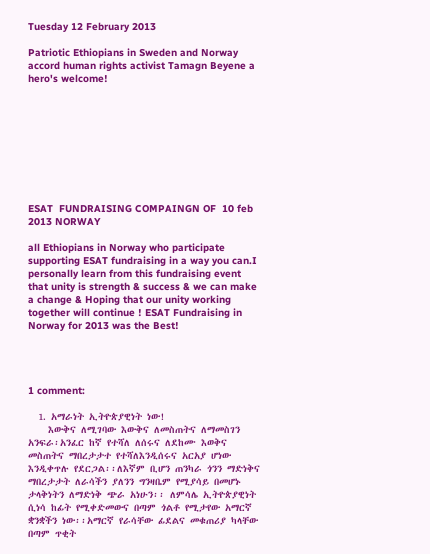Tuesday 12 February 2013

Patriotic Ethiopians in Sweden and Norway accord human rights activist Tamagn Beyene a hero's welcome!









ESAT  FUNDRAISING COMPAINGN OF  10 feb 2013 NORWAY

all Ethiopians in Norway who participate supporting ESAT fundraising in a way you can.I personally learn from this fundraising event that unity is strength & success & we can make a change & Hoping that our unity working together will continue ! ESAT Fundraising in Norway for 2013 was the Best!




1 comment:

  1. አማራነት ኢትዮጵያዊነት ነው!
    እውቅና ለሚገባው እውቅና ለመስጠትና ለማመስገን አንፍራ፡አንፈር ከኛ የተሻለ ለሰሩና ለደከሙ እወቅና መስጠትና ማበረታታተ የተሻለእንዲሰሩና አርአያ ሆነው እንዲቀጥሉ የደርጋል፡፡ለእኛም ቢሆን ጠንካራ ጎንን ማድነቅና ማበረታታት ለራሳችን ያለንን ግንዛቤም የሚያሳይ በመሆኑ ታላቅነትን ለማድነቅ ጭራ አነሁን፡፡ ለምሳሌ ኢትዮጵያዊነት ሲነሳ ከፊት የሚቀድመውና በጣም ጎልቶ የሚታየው አማርኛ ቋንቋችን ነው፡፡አማርኛ የራሳቸው ፊደልና መቁጠሪያ ካላቸው በጣም ጥቂት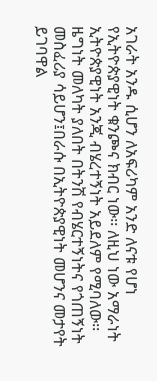አገራት አንዱ ሲሆን ለአፍሪካም አንድ ለናቱ የሆነ የኢትዮጵያዊነት ቁንጮና ክብር ነው፡፡ ለዚህ ነው አማራነት ኢትዮጵያዊነት አንጂ ብሄረተኝነት አይደለም የሚባለው፡፡ዜግነት መለካት ያለበት በትንሽ የብሄርተኝነትና የጎጠኝነት መስፈሪያ ሳይሆን፤በራሱ በኢትዮጵያዊነት መሆንና መታየት ይገባዋል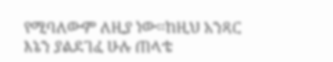የሚባለውም ለዚያ ነው፡፡ከዚህ አንጻር እኔን ያልደገፈ ሁሉ ጠላቴ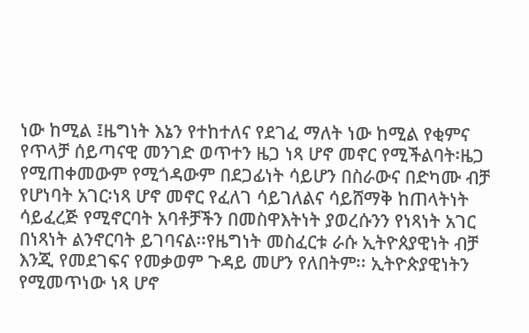ነው ከሚል ፤ዜግነት እኔን የተከተለና የደገፈ ማለት ነው ከሚል የቂምና የጥላቻ ሰይጣናዊ መንገድ ወጥተን ዜጋ ነጻ ሆኖ መኖር የሚችልባት፡ዜጋ የሚጠቀመውም የሚጎዳውም በደጋፊነት ሳይሆን በስራውና በድካሙ ብቻ የሆነባት አገር፡ነጻ ሆኖ መኖር የፈለገ ሳይገለልና ሳይሸማቅ ከጠላትነት ሳይፈረጅ የሚኖርባት አባቶቻችን በመስዋእትነት ያወረሱንን የነጻነት አገር በነጻነት ልንኖርባት ይገባናል፡፡የዜግነት መስፈርቱ ራሱ ኢትዮጰያዊነት ብቻ እንጂ የመደገፍና የመቃወም ጉዳይ መሆን የለበትም፡፡ ኢትዮጵያዊነትን የሚመጥነው ነጻ ሆኖ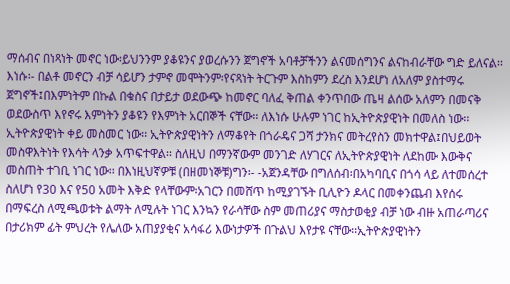ማሰብና በነጻነት መኖር ነው፡ይህንንም ያቆዩንና ያወረሱንን ጀግኖች አባቶቻችንን ልናመሰግንና ልናከብራቸው ግድ ይለናል፡፡እነሱ፡- በልቶ መኖርን ብቻ ሳይሆን ታምኖ መሞትንም፡የናጻነት ትርጉም እስከምን ደረስ እንደሆነ ለአለም ያስተማሩ ጀግኖች፤በእምነትም በኩል በቁስና በታይታ ወደውጭ ከመኖር ባለፈ ቅጠል ቀንጥበው ጤዛ ልሰው አለምን በመናቅ ወደውስጥ እየኖሩ እምነትን ያቆዩን የእምነት አርበኞች ናቸው፡፡ ለእነሱ ሁሉም ነገር ከኢትዮጵያዊነት በመለስ ነው፡፡ኢትዮጵያዊነት ቀይ መስመር ነው፡፡ ኢትዮጵያዊነትን ለማቆየት በጎራዴና ጋሻ ታንክና መትረየስን መክተዋል፤በህይወት መስዋእትነት የእሳት ላንቃ አጥፍተዋል፡፡ ስለዚህ በማንኛውም መንገድ ለሃገርና ለኢትዮጵያዊነት ለደከሙ እውቅና መስጠት ተገቢ ነገር ነው፡፡ በእነዚህኛዎቹ (በዘመነኞቹ)ግን፡- -አጀንዳቸው በግለሰብ፡በአካባቢና በጎሳ ላይ ለተመሰረተ ስለሆነ የ30 እና የ50 አመት እቅድ የላቸውም፡አገርን በመሸጥ ከሚያገኙት ቢሊዮን ዶላር በመቀንጨብ እየሰሩ በማፍረስ ለሚጫወቱት ልማት ለሚሉት ነገር እንኳን የራሳቸው ስም መጠሪያና ማስታወቂያ ብቻ ነው ብዙ አጠራጣሪና በታሪክም ፊት ምህረት የሌለው አጠያያቂና አሳፋሪ እውነታዎች በጉልህ እየታዩ ናቸው፡፡ኢትዮጵያዊነትን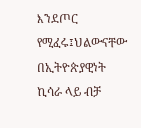እንደጦር የሚፈሩ፤ህልውናቸው በኢትዮጵያዊነት ኪሳራ ላይ ብቻ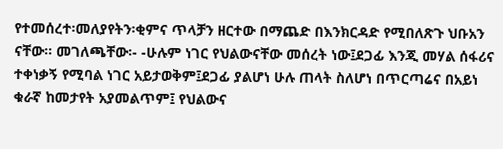የተመሰረተ፡መለያየትን፡ቂምና ጥላቻን ዘርተው በማጨድ በእንክርዳድ የሚበለጽጉ ህቡአን ናቸው፡፡ መገለጫቸው፡- -ሁሉም ነገር የህልውናቸው መሰረት ነው፤ደጋፊ እንጂ መሃል ሰፋሪና ተቀነቃኝ የሚባል ነገር አይታወቅም፤ደጋፊ ያልሆነ ሁሉ ጠላት ስለሆነ በጥርጣሬና በአይነ ቁራኛ ከመታየት አያመልጥም፤ የህልውና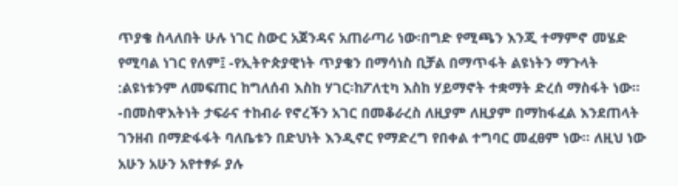ጥያቄ ስላለበት ሁሉ ነገር ስውር አጀንዳና አጠራጣሪ ነው፡በግድ የሚጫን እንጂ ተማምኖ መሄድ የሚባል ነገር የለም፤ -የኢትዮጵያዊነት ጥያቄን በማሳነስ ቢቻል በማጥፋት ልዩነትን ማጉላት :ልዩነቱንም ለመፍጠር ከግለሰብ እስከ ሃገር፡ከፖለቲካ እስከ ሃይማኖት ተቋማት ድረሰ ማስፋት ነው፡፡ -በመስዋእትነት ታፍራና ተከብራ የኖረችን አገር በመቆራረስ ለዚያም ለዚያም በማከፋፈል እንደጠላት ገንዘብ በማድፋፋት ባለቤቱን በድህነት እንዲኖር የማድረግ የበቀል ተግባር መፈፀም ነው፡፡ ለዚህ ነው አሁን አሁን አየተፃፉ ያሉ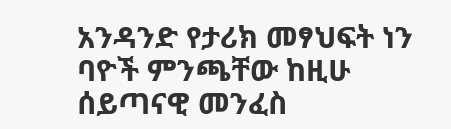አንዳንድ የታሪክ መፃህፍት ነን ባዮች ምንጫቸው ከዚሁ ሰይጣናዊ መንፈስ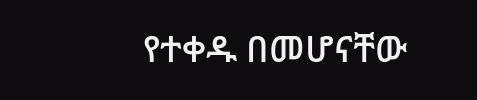የተቀዱ በመሆናቸው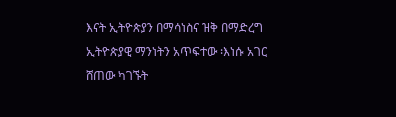እናት ኢትዮጵያን በማሳነስና ዝቅ በማድረግ ኢትዮጵያዊ ማንነትን አጥፍተው ፡እነሱ አገር ሸጠው ካገኙት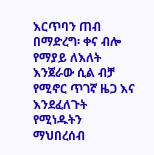እርጥባን ጠብ በማድረግ፡ ቀና ብሎ የማያይ ለእለት እንጀራው ሲል ብቻ የሚኖር ጥገኛ ዜጋ እና እንደፈለጉት የሚነዱትን ማህበረሰብ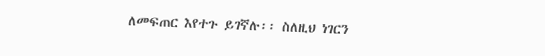ለመፍጠር እየተጉ ይገኛሉ፡፡ ስለዚህ ነገርን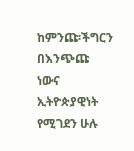ከምንጩ፡ችግርን በእንጭጩ ነውና ኢትዮጵያዊነት የሚገደን ሁሉ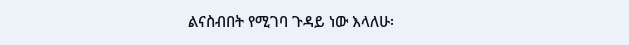ልናስብበት የሚገባ ጉዳይ ነው እላለሁ፡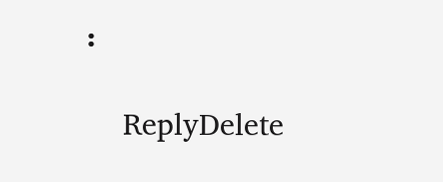፡

    ReplyDelete